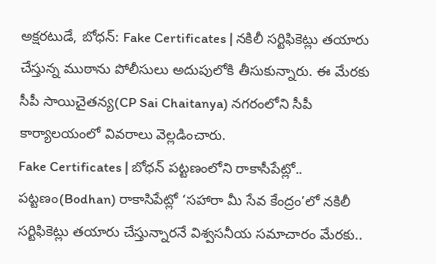అక్షరటుడే, బోధన్: Fake Certificates | నకిలీ సర్టిఫికెట్లు తయారు చేస్తున్న ముఠాను పోలీసులు అదుపులోకి తీసుకున్నారు. ఈ మేరకు సీపీ సాయిచైతన్య(CP Sai Chaitanya) నగరంలోని సీపీ కార్యాలయంలో వివరాలు వెల్లడించారు.
Fake Certificates | బోధన్ పట్టణంలోని రాకాసీపేట్లో..
పట్టణం(Bodhan) రాకాసిపేట్లో ‘సహారా మీ సేవ కేంద్రం’లో నకిలీ సర్టిఫికెట్లు తయారు చేస్తున్నారనే విశ్వసనీయ సమాచారం మేరకు..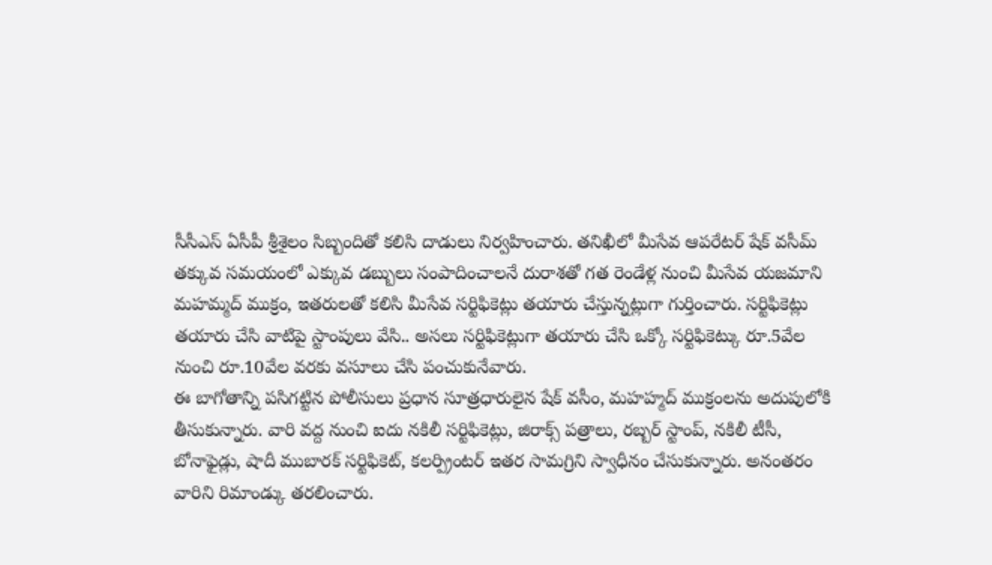సీసీఎస్ ఏసీపీ శ్రీశైలం సిబ్బందితో కలిసి దాడులు నిర్వహించారు. తనిఖీలో మీసేవ ఆపరేటర్ షేక్ వసీమ్ తక్కువ సమయంలో ఎక్కువ డబ్బులు సంపాదించాలనే దురాశతో గత రెండేళ్ల నుంచి మీసేవ యజమాని మహమ్మద్ ముక్రం, ఇతరులతో కలిసి మీసేవ సర్టిఫికెట్లు తయారు చేస్తున్నట్లుగా గుర్తించారు. సర్టిఫికెట్లు తయారు చేసి వాటిపై స్టాంపులు వేసి.. అసలు సర్టిఫికెట్లుగా తయారు చేసి ఒక్కో సర్టిఫికెట్కు రూ.5వేల నుంచి రూ.10వేల వరకు వసూలు చేసి పంచుకునేవారు.
ఈ బాగోతాన్ని పసిగట్టిన పోలీసులు ప్రధాన సూత్రధారులైన షేక్ వసీం, మహహ్మద్ ముక్రంలను అదుపులోకి తీసుకున్నారు. వారి వద్ద నుంచి ఐదు నకిలీ సర్టిఫికెట్లు, జిరాక్స్ పత్రాలు, రబ్బర్ స్టాంప్, నకిలీ టీసీ, బోనాఫైడ్లు, షాదీ ముబారక్ సర్టిఫికెట్, కలర్ప్రింటర్ ఇతర సామగ్రిని స్వాధీనం చేసుకున్నారు. అనంతరం వారిని రిమాండ్కు తరలించారు.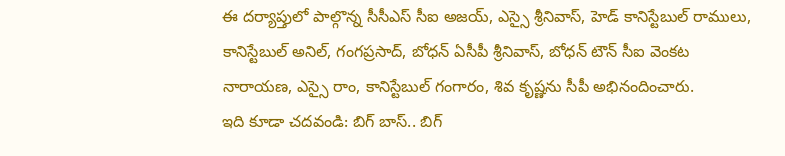ఈ దర్యాప్తులో పాల్గొన్న సీసీఎస్ సీఐ అజయ్, ఎస్సై శ్రీనివాస్, హెడ్ కానిస్టేబుల్ రాములు, కానిస్టేబుల్ అనిల్, గంగప్రసాద్, బోధన్ ఏసీపీ శ్రీనివాస్, బోధన్ టౌన్ సీఐ వెంకట నారాయణ, ఎస్సై రాం, కానిస్టేబుల్ గంగారం, శివ కృష్ణను సీపీ అభినందించారు.
ఇది కూడా చదవండి: బిగ్ బాస్.. బిగ్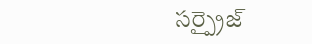సర్ప్రైజ్